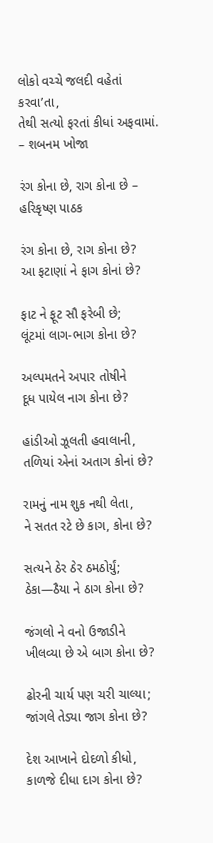લોકો વચ્ચે જલદી વહેતાં કરવા’તા,
તેથી સત્યો ફરતાં કીધાં અફવામાં.
– શબનમ ખોજા

રંગ કોના છે, રાગ કોના છે – હરિકૃષ્ણ પાઠક

રંગ કોના છે, રાગ કોના છે?
આ ફટાણાં ને ફાગ કોનાં છે?

ફાટ ને ફૂટ સૌ ફરેબી છે;
લૂંટમાં લાગ-ભાગ કોના છે?

અલ્પમતને અપાર તોષીને
દૂધ પાયેલ નાગ કોના છે?

હાંડીઓ ઝૂલતી હવાલાની,
તળિયાં એનાં અતાગ કોનાં છે?

રામનું નામ શુક નથી લેતા,
ને સતત રટે છે કાગ, કોના છે?

સત્યને ઠેર ઠેર ઠમઠોર્યું;
ઠેકા—ઠૈયા ને ઠાગ કોના છે?

જંગલો ને વનો ઉજાડીને
ખીલવ્યા છે એ બાગ કોના છે?

ઢોરની ચાર્ય પણ ચરી ચાલ્યા;
જાંગલે તેડ્યા જાગ કોના છે?

દેશ આખાને દોદળો કીધો,
કાળજે દીધા દાગ કોના છે?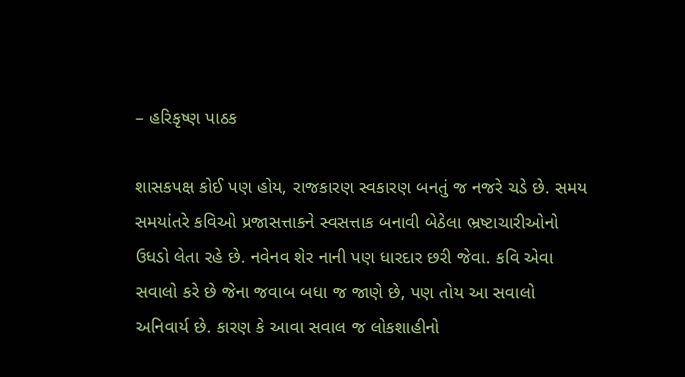– હરિકૃષ્ણ પાઠક

શાસકપક્ષ કોઈ પણ હોય, રાજકારણ સ્વકારણ બનતું જ નજરે ચડે છે. સમય સમયાંતરે કવિઓ પ્રજાસત્તાકને સ્વસત્તાક બનાવી બેઠેલા ભ્રષ્ટાચારીઓનો ઉધડો લેતા રહે છે. નવેનવ શેર નાની પણ ધારદાર છરી જેવા. કવિ એવા સવાલો કરે છે જેના જવાબ બધા જ જાણે છે, પણ તોય આ સવાલો અનિવાર્ય છે. કારણ કે આવા સવાલ જ લોકશાહીનો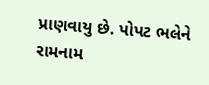પ્રાણવાયુ છે. પોપટ ભલેને રામનામ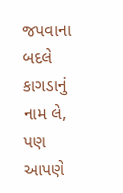જપવાના બદલે કાગડાનું નામ લે, પણ આપણે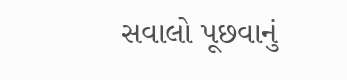સવાલો પૂછવાનું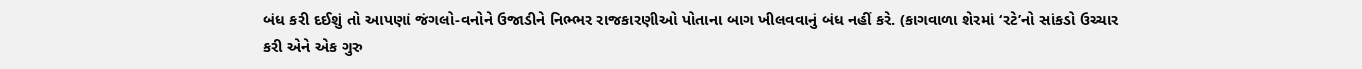બંધ કરી દઈશું તો આપણાં જંગલો-વનોને ઉજાડીને નિભ્ભર રાજકારણીઓ પોતાના બાગ ખીલવવાનું બંધ નહીં કરે. (કાગવાળા શેરમાં ‘રટે’નો સાંકડો ઉચ્ચાર કરી એને એક ગુરુ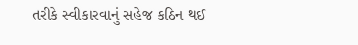તરીકે સ્વીકારવાનું સહેજ કઠિન થઈ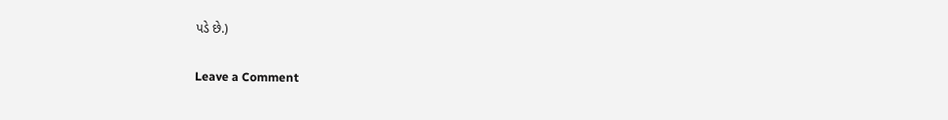પડે છે.)

Leave a Comment